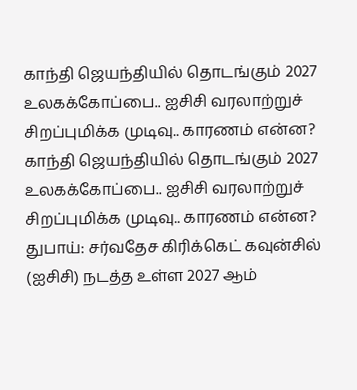காந்தி ஜெயந்தியில் தொடங்கும் 2027 உலகக்கோப்பை.. ஐசிசி வரலாற்றுச் சிறப்புமிக்க முடிவு.. காரணம் என்ன?
காந்தி ஜெயந்தியில் தொடங்கும் 2027 உலகக்கோப்பை.. ஐசிசி வரலாற்றுச் சிறப்புமிக்க முடிவு.. காரணம் என்ன?
துபாய்: சர்வதேச கிரிக்கெட் கவுன்சில் (ஐசிசி) நடத்த உள்ள 2027 ஆம்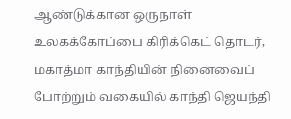ஆண்டுக்கான ஒருநாள் உலகக்கோப்பை கிரிக்கெட் தொடர், மகாத்மா காந்தியின் நினைவைப் போற்றும் வகையில் காந்தி ஜெயந்தி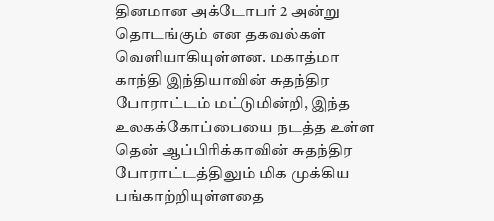தினமான அக்டோபர் 2 அன்று தொடங்கும் என தகவல்கள் வெளியாகியுள்ளன. மகாத்மா காந்தி இந்தியாவின் சுதந்திர போராட்டம் மட்டுமின்றி, இந்த உலகக்கோப்பையை நடத்த உள்ள தென் ஆப்பிரிக்காவின் சுதந்திர போராட்டத்திலும் மிக முக்கிய பங்காற்றியுள்ளதை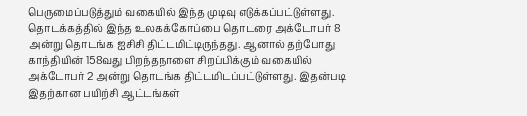பெருமைப்படுத்தும் வகையில் இந்த முடிவு எடுக்கப்பட்டுள்ளது.
தொடக்கத்தில் இந்த உலகக்கோப்பை தொடரை அக்டோபர் 8 அன்று தொடங்க ஐசிசி திட்டமிட்டிருந்தது. ஆனால் தற்போது காந்தியின் 158வது பிறந்தநாளை சிறப்பிக்கும் வகையில் அக்டோபர் 2 அன்று தொடங்க திட்டமிடப்பட்டுள்ளது. இதன்படி இதற்கான பயிற்சி ஆட்டங்கள்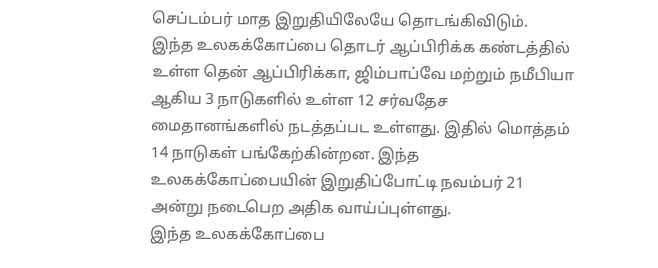செப்டம்பர் மாத இறுதியிலேயே தொடங்கிவிடும்.
இந்த உலகக்கோப்பை தொடர் ஆப்பிரிக்க கண்டத்தில் உள்ள தென் ஆப்பிரிக்கா, ஜிம்பாப்வே மற்றும் நமீபியா ஆகிய 3 நாடுகளில் உள்ள 12 சர்வதேச மைதானங்களில் நடத்தப்பட உள்ளது. இதில் மொத்தம் 14 நாடுகள் பங்கேற்கின்றன. இந்த உலகக்கோப்பையின் இறுதிப்போட்டி நவம்பர் 21 அன்று நடைபெற அதிக வாய்ப்புள்ளது.
இந்த உலகக்கோப்பை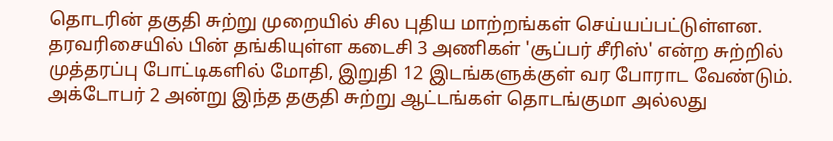தொடரின் தகுதி சுற்று முறையில் சில புதிய மாற்றங்கள் செய்யப்பட்டுள்ளன. தரவரிசையில் பின் தங்கியுள்ள கடைசி 3 அணிகள் 'சூப்பர் சீரிஸ்' என்ற சுற்றில் முத்தரப்பு போட்டிகளில் மோதி, இறுதி 12 இடங்களுக்குள் வர போராட வேண்டும். அக்டோபர் 2 அன்று இந்த தகுதி சுற்று ஆட்டங்கள் தொடங்குமா அல்லது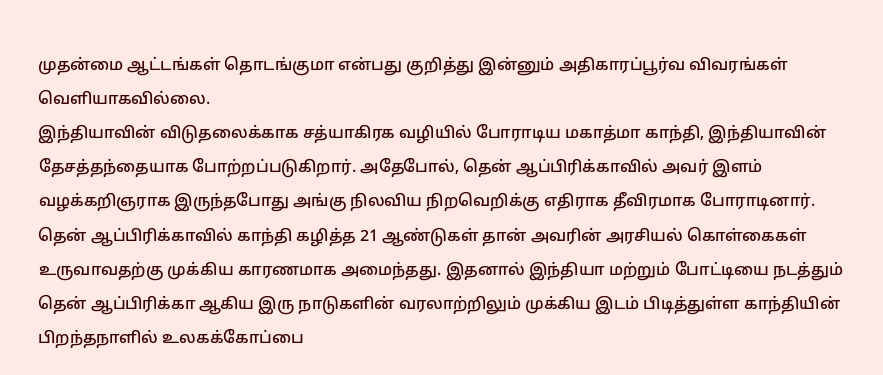முதன்மை ஆட்டங்கள் தொடங்குமா என்பது குறித்து இன்னும் அதிகாரப்பூர்வ விவரங்கள் வெளியாகவில்லை.
இந்தியாவின் விடுதலைக்காக சத்யாகிரக வழியில் போராடிய மகாத்மா காந்தி, இந்தியாவின் தேசத்தந்தையாக போற்றப்படுகிறார். அதேபோல், தென் ஆப்பிரிக்காவில் அவர் இளம் வழக்கறிஞராக இருந்தபோது அங்கு நிலவிய நிறவெறிக்கு எதிராக தீவிரமாக போராடினார். தென் ஆப்பிரிக்காவில் காந்தி கழித்த 21 ஆண்டுகள் தான் அவரின் அரசியல் கொள்கைகள் உருவாவதற்கு முக்கிய காரணமாக அமைந்தது. இதனால் இந்தியா மற்றும் போட்டியை நடத்தும் தென் ஆப்பிரிக்கா ஆகிய இரு நாடுகளின் வரலாற்றிலும் முக்கிய இடம் பிடித்துள்ள காந்தியின் பிறந்தநாளில் உலகக்கோப்பை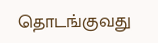தொடங்குவது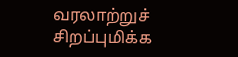வரலாற்றுச் சிறப்புமிக்க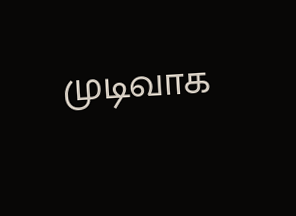முடிவாக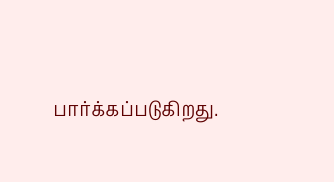பார்க்கப்படுகிறது.